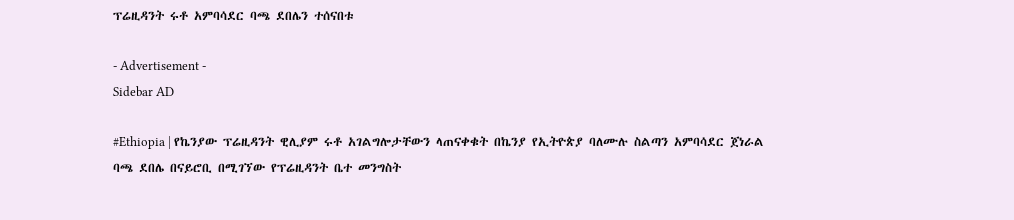ፕሬዚዳንት ሩቶ አምባሳደር ባጫ ደበሌን ተሰናበቱ

- Advertisement -
Sidebar AD

#Ethiopia | የኬንያው ፕሬዚዳንት ዊሊያም ሩቶ አገልግሎታቸውን ላጠናቀቁት በኬንያ የኢትዮጵያ ባለሙሉ ስልጣን አምባሳደር ጀነራል ባጫ ደበሌ በናይሮቢ በሚገኘው የፕሬዚዳንት ቤተ መንግስት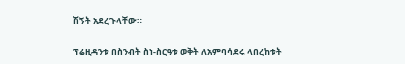ሽኝት አደረጉላቸው።

ፕሬዚዳንቱ በስንብት ስነ-ስርዓቱ ወቅት ለአምባሳደሩ ላበረከቱት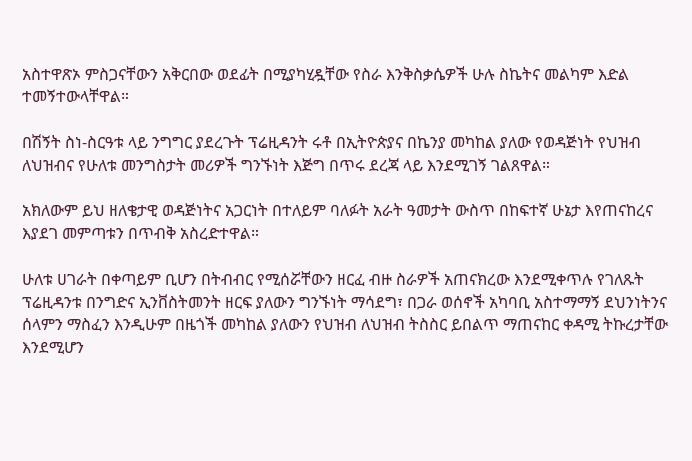አስተዋጽኦ ምስጋናቸውን አቅርበው ወደፊት በሚያካሂዷቸው የስራ እንቅስቃሴዎች ሁሉ ስኬትና መልካም እድል ተመኝተውላቸዋል።

በሽኝት ስነ-ስርዓቱ ላይ ንግግር ያደረጉት ፕሬዚዳንት ሩቶ በኢትዮጵያና በኬንያ መካከል ያለው የወዳጅነት የህዝብ ለህዝብና የሁለቱ መንግስታት መሪዎች ግንኙነት እጅግ በጥሩ ደረጃ ላይ እንደሚገኝ ገልጸዋል።

አክለውም ይህ ዘለቄታዊ ወዳጅነትና አጋርነት በተለይም ባለፉት አራት ዓመታት ውስጥ በከፍተኛ ሁኔታ እየጠናከረና እያደገ መምጣቱን በጥብቅ አስረድተዋል።

ሁለቱ ሀገራት በቀጣይም ቢሆን በትብብር የሚሰሯቸውን ዘርፈ ብዙ ስራዎች አጠናክረው እንደሚቀጥሉ የገለጹት ፕሬዚዳንቱ በንግድና ኢንቨስትመንት ዘርፍ ያለውን ግንኙነት ማሳደግ፣ በጋራ ወሰኖች አካባቢ አስተማማኝ ደህንነትንና ሰላምን ማስፈን እንዲሁም በዜጎች መካከል ያለውን የህዝብ ለህዝብ ትስስር ይበልጥ ማጠናከር ቀዳሚ ትኩረታቸው እንደሚሆን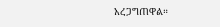አረጋግጠዋል።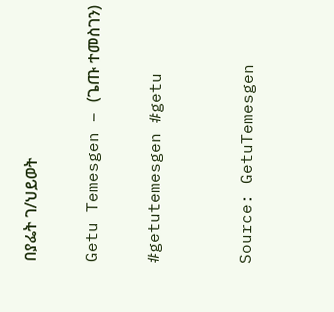በያፌት ገ/ህይወት

Getu Temesgen – (ጌጡ ተመስገን)

#getutemesgen #getu


Source: GetuTemesgen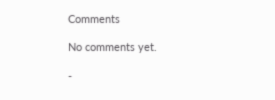Comments

No comments yet.

-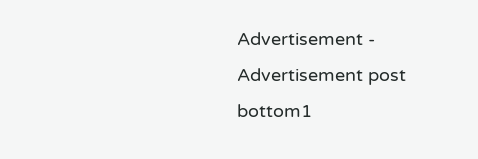Advertisement -
Advertisement post bottom1